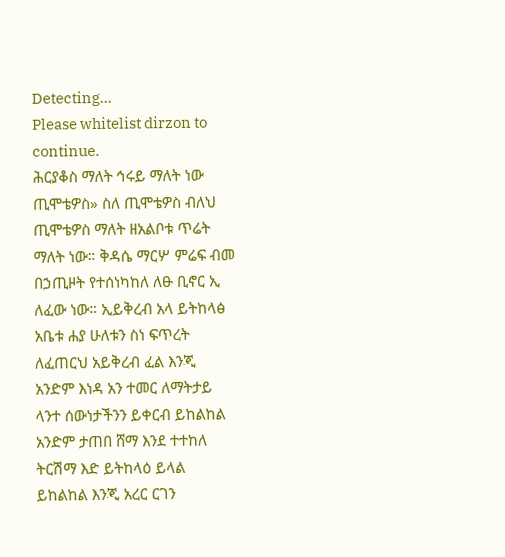Detecting...
Please whitelist dirzon to continue.
ሕርያቆስ ማለት ኅሩይ ማለት ነው ጢሞቴዎስ» ስለ ጢሞቴዎስ ብለህ ጢሞቴዎስ ማለት ዘአልቦቱ ጥሬት ማለት ነው። ቅዳሴ ማርሦ ምሬፍ ብመ በኃጢዞት የተሰነካከለ ለፁ ቢኖር ኢ ለፈው ነው። ኢይቅረብ አላ ይትከላፅ አቤቱ ሐያ ሁለቱን ስነ ፍጥረት ለፈጠርህ አይቅረብ ፈል እንጂ አንድም እነዳ አን ተመር ለማትታይ ላንተ ሰውነታችንን ይቀርብ ይከልከል አንድም ታጠበ ሸማ እንደ ተተከለ ትርሽማ እድ ይትከላዕ ይላል ይከልከል እንጂ አረር ርገን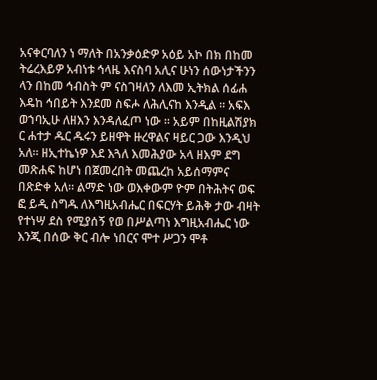አናቀርባለን ነ ማለት በአንቃዕድዎ አዕይ አኮ በክ በከመ ትሬረእይዎ አብነቱ ኅላዜ እናስባ አሊና ሁነን ሰውነታችንን ላን በከመ ኅብስት ም ናስገዛለን ለእመ ኢትክል ሰፊሐ እዴከ ኅበይት እንደመ ስፍሖ ለሕሊናከ እንዲል ። አፍእ ወኀባኢሁ ለዘእን እንዳለፈጦ ነው ። አይም በከዚልሽያክ ር ሐተታ ዱር ዱሩን ይዘዋት ዙረዋልና ዛይር ጋው እንዲህ አለ። ዘኢተኬነዎ እደ እጓለ እመሕያው አላ ዘእም ደግ መጽሐፍ ከሆነ በጀመረበት መጨረከ አይሰማምና በጽድቀ አለ። ልማድ ነው ወእቀውም ዮም በትሕትና ወፍ ፎ ይዲ ስግዱ ለእግዚአብሔር በፍርሃት ይሕቅ ታው ብዛት የተነሣ ደስ የሚያሰኝ የወ በሥልጣነ እግዚአብሔር ነው እንጂ በሰው ቅር ብሎ ነበርና ሞተ ሥጋን ሞቶ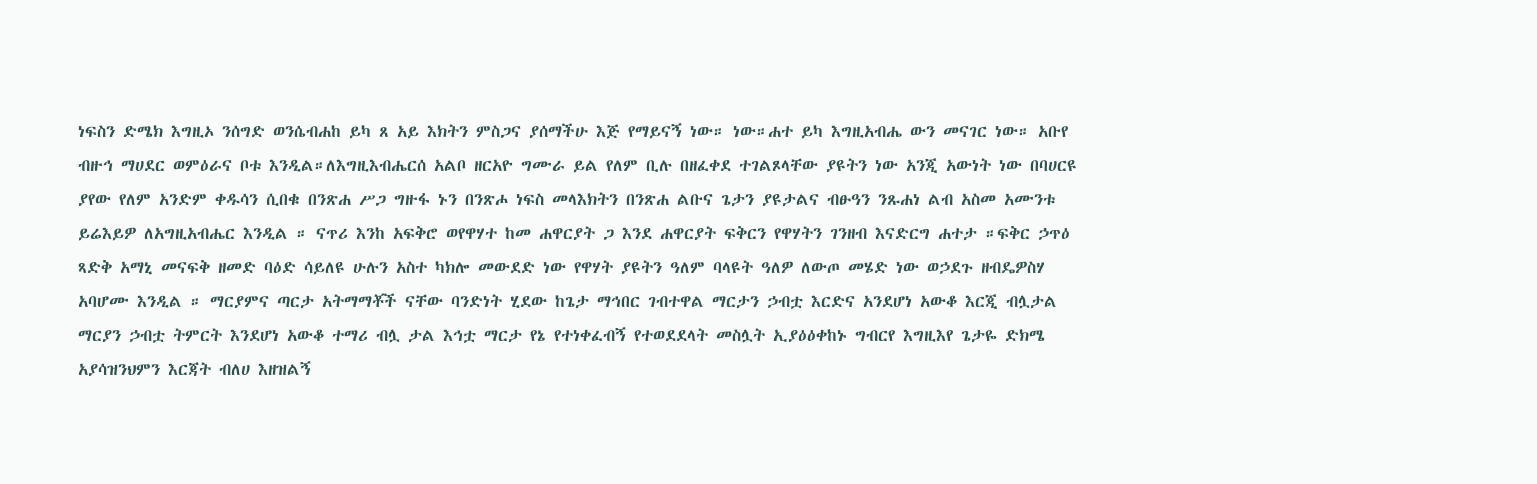ነፍስን ድሜክ እግዚኦ ንሰግድ ወንሴብሐከ ይካ ጸ አይ እክትን ምስጋና ያሰማችሁ እጅ የማይናኝ ነው። ነው።ሐተ ይካ እግዚአብሔ ውን መናገር ነው። አቡየ ብዙኅ ማሀደር ወምዕራና ቦቱ እንዲል።ለእግዚእብሔርሰ አልቦ ዘርአዮ ግሙራ ይል የለም ቢሉ በዘፈቀደ ተገልጾላቸው ያዩትን ነው አንጂ አውነት ነው በባሀርዩ ያየው የለም አንድም ቀዱሳን ሲበቁ በንጽሐ ሥጋ ግዙፋ ኑን በንጽሖ ነፍስ መላእክትን በንጽሐ ልቡና ጌታን ያዩታልና ብፁዓን ንጹሐነ ልብ አስመ አሙንቱ ይሬእይዎ ለአግዚአብሔር እንዲል ። ናጥሪ እንከ አፍቅሮ ወየዋሃተ ከመ ሐዋርያት ጋ እንደ ሐዋርያት ፍቅርን የዋሃትን ገንዘብ እናድርግ ሐተታ ።ፍቅር ኃጥዕ ጻድቅ አማኒ መናፍቅ ዘመድ ባዕድ ሳይለዩ ሁሉን አስተ ካክሎ መውደድ ነው የዋሃት ያዩትን ዓለም ባላዩት ዓለዎ ለውጦ መሄድ ነው ወኃደጉ ዘብዴዎስሃ አባሆሙ እንዲል ። ማርያምና ጣርታ አትማማቾች ናቸው ባንድነት ሂደው ከጌታ ማኅበር ገብተዋል ማርታን ኃብቷ እርድና አንደሆነ አውቆ እርጂ ብሏታል ማርያን ኃብቷ ትምርት እንደሆነ አውቆ ተማሪ ብሏ ታል እኅቷ ማርታ የኔ የተነቀፈብኝ የተወደደላት መስሏት ኢያዕዕቀከኑ ግብርየ እግዚእየ ጌታዬ ድክሜ አያሳዝንህምን እርጃት ብለሀ እዘዝልኝ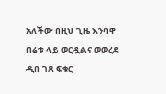አለችው በዚህ ጊዜ እንባዋ በሬቱ ላይ ወርዷልና ወወረደ ዲበ ገጸ ፍቁር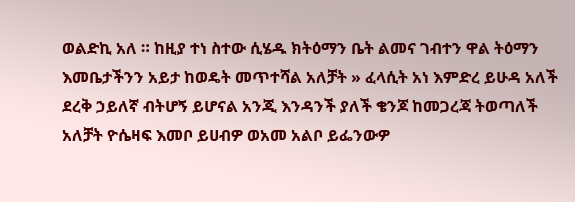ወልድኪ አለ ። ከዚያ ተነ ስተው ሲሄዱ ክትዕማን ቤት ልመና ገብተን ዋል ትዕማን እመቤታችንን አይታ ከወዴት መጥተሻል አለቻት » ፈላሲት አነ እምድረ ይሁዳ አለች ደረቅ ኃይለኛ ብትሆኝ ይሆናል አንጂ እንዳንች ያለች ቄንጆ ከመጋረጃ ትወጣለች አለቻት ዮሴዛፍ እመቦ ይሀብዎ ወአመ አልቦ ይፌንውዎ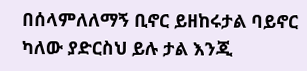በሰላምለለማኝ ቢኖር ይዘከሩታል ባይኖር ካለው ያድርስህ ይሉ ታል እንጂ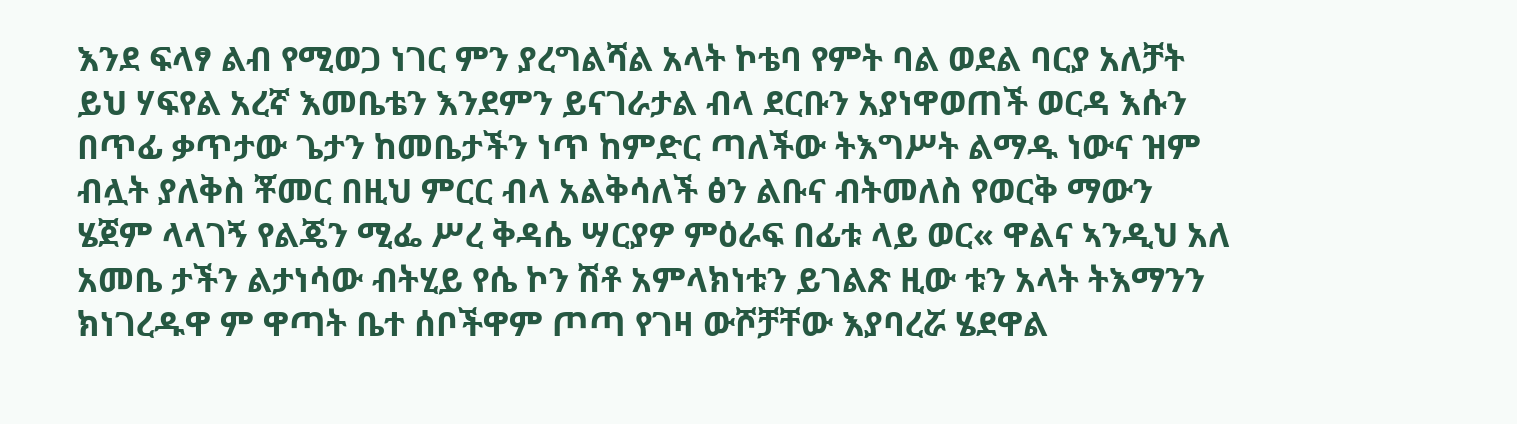እንደ ፍላፃ ልብ የሚወጋ ነገር ምን ያረግልሻል አላት ኮቴባ የምት ባል ወደል ባርያ አለቻት ይህ ሃፍየል አረኛ እመቤቴን እንደምን ይናገራታል ብላ ደርቡን አያነዋወጠች ወርዳ እሱን በጥፊ ቃጥታው ጌታን ከመቤታችን ነጥ ከምድር ጣለችው ትእግሥት ልማዱ ነውና ዝም ብሏት ያለቅስ ቾመር በዚህ ምርር ብላ አልቅሳለች ፅን ልቡና ብትመለስ የወርቅ ማውን ሄጀም ላላገኝ የልጄን ሚፌ ሥረ ቅዳሴ ሣርያዎ ምዕራፍ በፊቱ ላይ ወር« ዋልና ኣንዲህ አለ አመቤ ታችን ልታነሳው ብትሂይ የሴ ኮን ሽቶ አምላክነቱን ይገልጽ ዚው ቱን አላት ትእማንን ክነገረዱዋ ም ዋጣት ቤተ ሰቦችዋም ጦጣ የገዛ ውሾቻቸው እያባረሯ ሄደዋል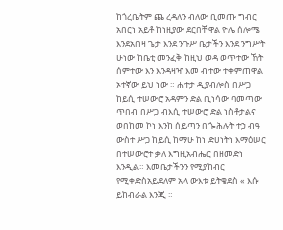ከጎረቤትም ጨ ረዳለን ብለው ቢመጡ ግብር አበርነ አይቶ ከነዚያው ደርበቸዋል ዮሌ ሰሎሜ እንደአበዛ ጌታ እንደ ንጉሥ ቤታችን እንደ ንግሥት ሁነው ከቤቲ መንፈቅ ከዚህ ወዳ ወጥተው ኸት ሰምተው እን እንዳዛዣ እመ ብተው ተቀምጠዋል ኦተኛው ይህ ነው ። ሐተታ ዲያብሎስ በሥጋ ከይሲ ተሠውሮ አዳምን ድል ቢነሳው ባመጣው ጥበብ በሥጋ ብእሲ ተሠውሮ ድል ነስቶታልና ወበከመ ኮነ እንከ ሰይጣን በጐሕሉት ተኃ ብዓ ውስተ ሥጋ ከይሲ ከማሁ ከነ ድሀነትነ እማዕሠር በተሠውሮተ ቃለ እግዚአብሔር በዘመድነ እንዲል። እመቤታችንን የሚያከብር የሚቀድስአይደለም አላ ውእቱ ይትቄደስ « እሱ ይከብራል እንጂ ።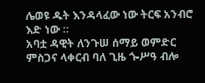ሌወዩ ዱት እንዳላፈው ነው ትርፍ አንብሮ እድ ነው ።
አባቷ ዳዊት ለንጉሠ ሰማይ ወምድር ምስጋና ላቀርብ ባለ ጊዜ ጐሥዓ ብሎ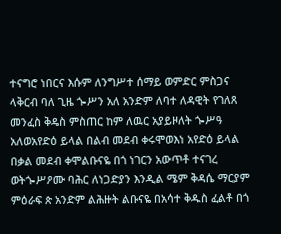ተናግሮ ነበርና እሱም ለንግሥተ ሰማይ ወምድር ምስጋና ላቅርብ ባለ ጊዜ ጐሥን አለ አንድም ለባተ ለዳዊት የገለጸ መንፈስ ቅዴስ ምስጠር ከም ለዉር አያይዞለት ጐሥዓ አለወአየድዕ ይላል በልብ መደብ ቀሩሞወእነ አየድዕ ይላል በቃል መደብ ቀሞልቡናዬ በጎ ነገርን አውጥቶ ተናገረ ወትጐሥዖሙ ባሕር ለነጋድያን እንዲል ሜም ቅዳሴ ማርያም ምዕራፍ ጵ አንድም ልሕዙት ልቡናዬ በአሳተ ቅዱስ ፈልቶ በጎ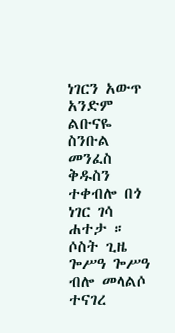ነገርን አውጥ አንድም ልቡናዬ ስንቡል መንፈስ ቅዱስን ተቀብሎ በጎ ነገር ገሳ ሐተታ ። ሶስት ጊዜ ጐሥዓ ጐሥዓ ብሎ መላልሶ ተናገረ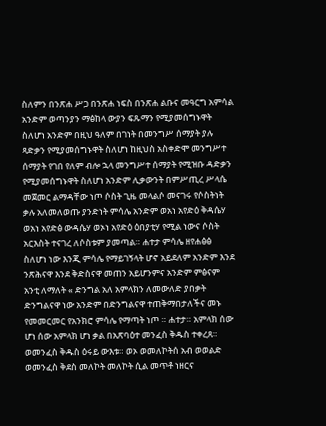ስለምን በንጽሐ ሥጋ በንጽሐ ነፍስ በንጽሐ ልቡና መዓርግ አምሳል አንድም ወጣንያን ማፅከላ ውያን ፍጹማን የሚያመሰግኑዋት ስለሆነ አንድም በዚህ ዓለም በገነት በመንግሥ ሰማያት ያሉ ጻድቃን የሚያመሰግኑዋት ስለሆነ ከዚህስ አስቀድሞ መንግሥተ ሰማያት የገበ የለም ብሎ ኋላ መንግሥተ ሰማያት የሚዝቡ ዳድቃን የሚያመሰግኑዋት ስለሆነ አንድም ሊቃውንት በምሥጢረ ሥላሴ መጀመር ልማዳቸው ነጦ ሶስት ጊዜ መላልሶ መናገሩ የሶስትነት ቃሉ አለመለወጡ ያንድነት ምሳሌ አንድም ወአነ አየድዕ ቅዳሴሃ ወአነ አየድፅ ውዳሴሃ ወኦነ አየድዕ ዕበያቲሃ የሚል ነውና ሶስት አርእስት ተናገረ ለሶስቱም ያመጣል። ሐተታ ምሳሌ ዘየሐፅፅ ስለሆነ ነው እንጂ ምሳሌ የማይገኝላት ሆኖ አይደለም አንድም እንደ ንጽሕናዋ እንደ ቅድስናዋ መጠን አይሆንምና አንድም ምፅናም አንቲ ለማለት « ድንግል አለ አምላክን ለመውለድ ያበቃት ድንግልናዋ ነው አንድም በድንግልናዋ ተጠቅማበታለችና መኑ የመመርመር የአንክሮ ምሳሌ የማጣት ነጦ ። ሐተታ። አምላክ ሰው ሆነ ሰው አምላክ ሆነ ቃል በአጽባዕተ መንፈስ ቅዱስ ተቀረጸ። ወመንፈስ ቅዱስ ዕሩይ ውእቱ። ወኦ ወመለኮትሰ አብ ወወልድ ወመንፈስ ቅደስ መለኮት መለኮት ሲል መጥቶ ነዘርና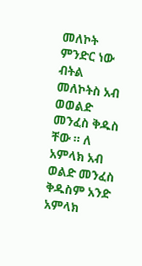መለኮት ምንድር ነው ብትል መለኮትስ አብ ወወልድ መንፈስ ቅዱስ ቸው ። ለ አምላክ አብ ወልድ መንፈስ ቅዱስም አንድ አምላክ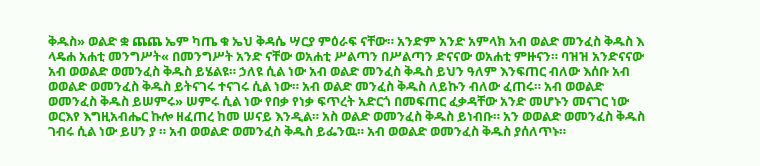ቅዱስ» ወልድ ቋ ጨጨ ኤም ካጤ ቁ ኤህ ቅዳሴ ሣርያ ምዕራፍ ናቸው። አንድም አንድ አምላክ አብ ወልድ መንፈስ ቅዱስ እ ላዴሐ አሐቲ መንግሥት« በመንግሥት አንድ ናቸው ወአሐቲ ሥልጣን በሥልጣን ድናናው ወአሐቲ ምዙናን። ባዝዝ አንድናናው አብ ወወልድ ወመንፈስ ቅዱስ ይሄልዩ። ኃለዩ ሲል ነው አብ ወልድ መንፈስ ቅዱስ ይህን ዓለም እንፍጠር ብለው እሰቡ አብ ወወልድ ወመንፈስ ቅዱስ ይትናገሩ ተናገሩ ሲል ነው። አብ ወልድ መንፈስ ቅዱስ ለይኩን ብለው ፈጠሩ። አብ ወወልድ ወመንፈስ ቅዱስ ይሠምሩ» ሠምሩ ሲል ነው የበቃ የነቃ ፍጥረት አድርጎ በመፍጠር ፈቃዳቸው አንድ መሆኑን መናገር ነው ወርእየ እግዚአብሔር ኩሎ ዘፈጠረ ከመ ሠናይ እንዲል። አስ ወልድ ወመንፈስ ቅዱስ ይነብቡ። አን ወወልድ ወመንፈስ ቅዱስ ገብሩ ሲል ነው ይሀን ያ ። አብ ወወልድ ወመንፈስ ቅዱስ ይፌንዉ። አብ ወወልድ ወመንፈስ ቅዱስ ያሰለጥኑ።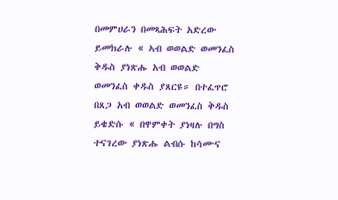በመምሀራን በመጻሕፍት አድረው ይመክራሉ « ኣብ ወወልድ ወመንፈስ ቅዱስ ያነጽሑ አብ ወወልድ ወመንፈስ ቀዱስ ያጸርዩ። በተፈጥሮ በጸጋ አብ ወወልድ ወመንፈስ ቅዱስ ይቄድሱ « በዋምቀት ያነዛሉ በግስ ተናገረው ያነጽሑ ልብሱ ከሳሙና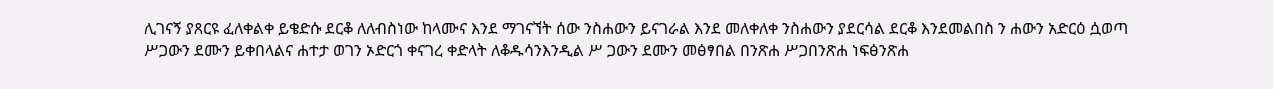ሊገናኝ ያጸርዩ ፈለቀልቀ ይቄድሱ ደርቆ ለለብስነው ከላሙና እንደ ማገናኘት ሰው ንስሐውን ይናገራል እንደ መለቀለቀ ንስሐውን ያደርሳል ደርቆ እንደመልበስ ን ሐውን አድርዕ ሷወጣ ሥጋውን ደሙን ይቀበላልና ሐተታ ወገን ኦድርጎ ቀናገረ ቀድላት ለቆዱሳንእንዲል ሥ ጋውን ደሙን መፅፃበል በንጽሐ ሥጋበንጽሐ ነፍፅንጽሐ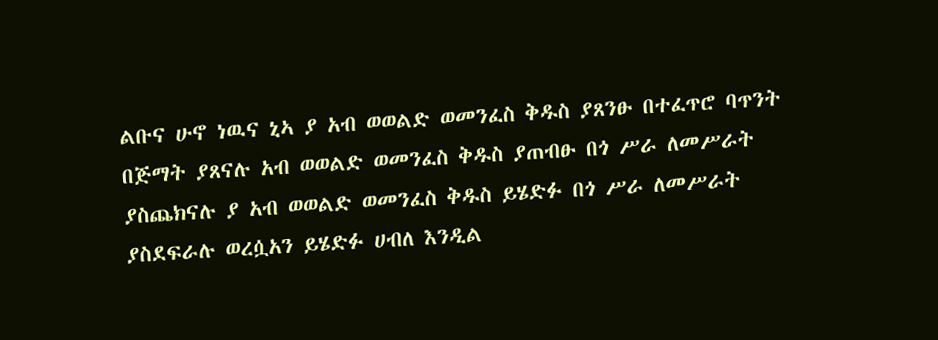ልቡና ሁኖ ነዉና ኒኣ ያ አብ ወወልድ ወመንፈስ ቅዱስ ያጸንፁ በተፈጥሮ ባጥንት በጅማት ያጸናሉ አብ ወወልድ ወመንፈስ ቅዱስ ያጠብፁ በጎ ሥራ ለመሥራት ያስጨክናሉ ያ አብ ወወልድ ወመንፈስ ቅዱስ ይሄድፉ በጎ ሥራ ለመሥራት ያስደፍራሉ ወረሷአን ይሄድፉ ሀብለ እንዲል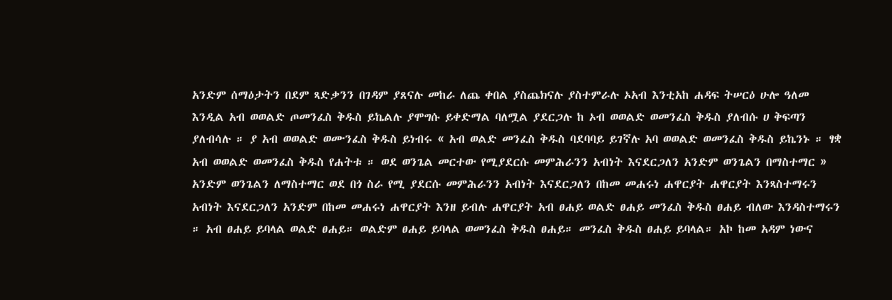አንድም ሰማዕታትን በደም ጻድቃንን በገዳም ያጸናሉ መከራ ለጨ ቀበል ያስጨክናሉ ያስተምራሉ ኦአብ እንቲአከ ሐዳፍ ትሠርዕ ሁሎ ዓለመ እንዲል አብ ወወልድ ጦመንፈስ ቅዱስ ይኬልሉ ያሞግሱ ይቀድማል ባለሟል ያደርጋሉ ከ ኦብ ወወልድ ወመንፈስ ቅዱስ ያለብሱ ሀ ቅፍጣን ያለብሳሉ ። ያ አብ ወወልድ ወሙንፈስ ቅዱስ ይነብሩ « አብ ወልድ መንፈስ ቅዱስ ባደባባይ ይገኛሉ አባ ወወልድ ወመንፈስ ቅዱስ ይኬንኑ ። ፃቋ አብ ወወልድ ወመንፈስ ቅዱስ የሐትቱ ። ወደ ወንጌል መርተው የሚያደርሱ መምሕራንን አብነት እናደርጋለን አንድም ወንጌልን በማስተማር » አንድም ወንጌልን ለማስተማር ወደ በጎ ስራ የሚ ያደርሱ መምሕራንን አብነት እናደርጋለን በከመ መሐሩነ ሐዋርያት ሐዋርያት እንጻስተማሩን አብነት እናደርጋለን አንድም በከመ መሐሩነ ሐዋርያት እንዘ ይብሉ ሐዋርያት አብ ፀሐይ ወልድ ፀሐይ መንፈስ ቅዱስ ፀሐይ ብለው እንዳስተማሩን ። አብ ፀሐይ ይባላል ወልድ ፀሐይ። ወልድም ፀሐይ ይባላል ወመንፈስ ቅዱስ ፀሐይ። መንፈስ ቅዱስ ፀሐይ ይባላል። አኮ ከመ አዳም ነውና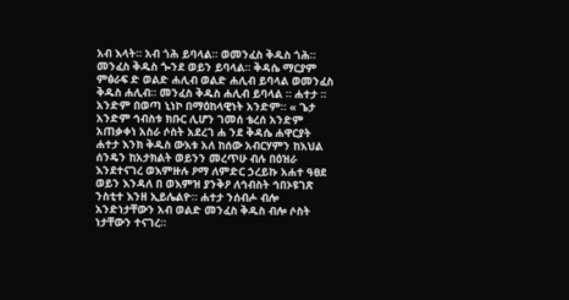አብ እላት። አብ ጎሕ ይባላል። ወመንፈስ ቅዱስ ጎሕ። መንፈስ ቅዱስ ጐንደ ወይን ይባላል። ቅዳሴ ማርያም ምፅራፍ ድ ወልድ ሐሊብ ወልድ ሐሊብ ይባላል ወመንፈስ ቅዱስ ሐሊብ። መንፈስ ቅዱስ ሐሊብ ይባላል ። ሐተታ ። አንድም በወጣ ኒነኮ በማዕከላዊነት አንድም። « ጌታ አንድም ኅብስቱ ክቡር ሊሆን ገመሰ ቴረሰ አንድም አጠቃቀነ አስራ ሶስት አደረገ ሐ ንደ ቅዳሴ ሐዋርያት ሐተታ እንክ ቅዱስ ውእቱ አለ ከሰው አብርሃምን ከእህል ሰንዴን ከአታክልት ወይንን መረጥሁ ብሉ በዕዝራ እንደተናገረ ወእምዙሉ ዖማ ለምድር ኃረይኩ አሐተ ዓፀደ ወይን እንዳለ በ ወእምዝ ያንቅዖ ለኅብስት ኅበኦዩገጽ ንስቲተ እንዘ ኢይሌልዮ። ሐተታ ንሰብሖ ብሎ አንድነታቸውን አብ ወልድ መንፈስ ቅዱስ ብሎ ሶስት ነታቸውን ተናገረ።